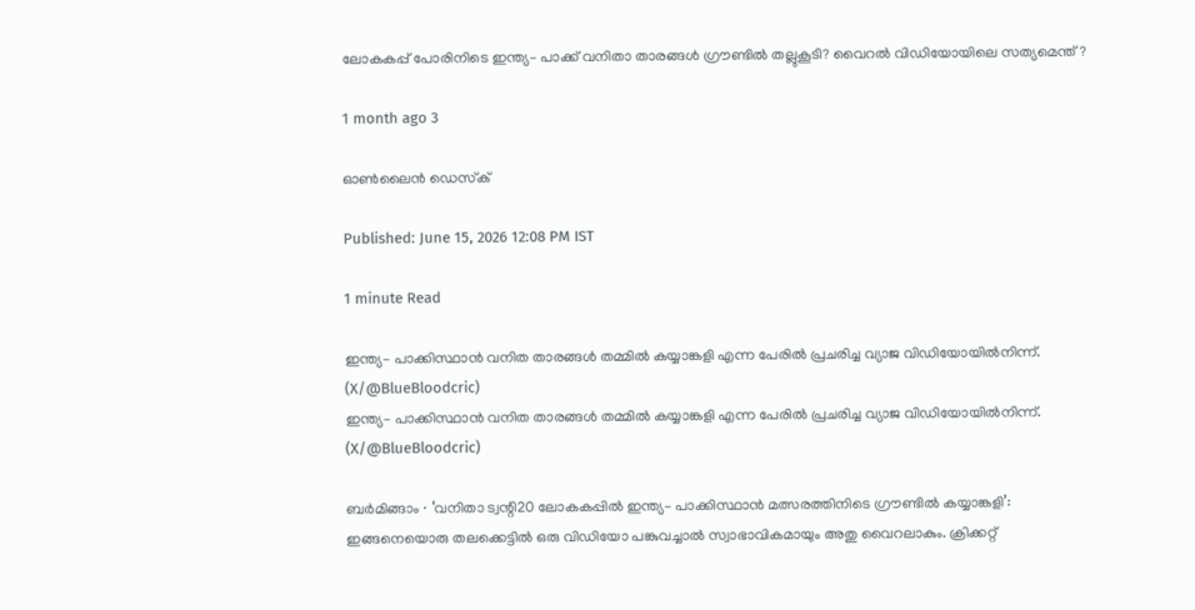ലോകകപ്പ് പോരിനിടെ ഇന്ത്യ– പാക്ക് വനിതാ താരങ്ങൾ ഗ്രൗണ്ടിൽ തല്ലുകൂടി? വൈറൽ വിഡിയോയിലെ സത്യമെന്ത്?

1 month ago 3

ഓൺലൈൻ ഡെസ്‌ക്

Published: June 15, 2026 12:08 PM IST

1 minute Read

ഇന്ത്യ– പാക്കിസ്ഥാൻ വനിത താരങ്ങൾ തമ്മിൽ കയ്യാങ്കളി എന്ന പേരിൽ പ്രചരിച്ച വ്യാജ വിഡിയോയിൽനിന്ന്. (X/@BlueBloodcric)
ഇന്ത്യ– പാക്കിസ്ഥാൻ വനിത താരങ്ങൾ തമ്മിൽ കയ്യാങ്കളി എന്ന പേരിൽ പ്രചരിച്ച വ്യാജ വിഡിയോയിൽനിന്ന്. (X/@BlueBloodcric)

ബർമിങ്ങാം ∙ ‘വനിതാ ട്വന്റി20 ലോകകപ്പിൽ ഇന്ത്യ– പാക്കിസ്ഥാൻ മത്സരത്തിനിടെ ഗ്രൗണ്ടിൽ കയ്യാങ്കളി’: ഇങ്ങനെയൊരു തലക്കെട്ടിൽ ഒരു വിഡിയോ പങ്കുവച്ചാൽ സ്വാഭാവികമായും അതു വൈറലാകും. ക്രിക്കറ്റ്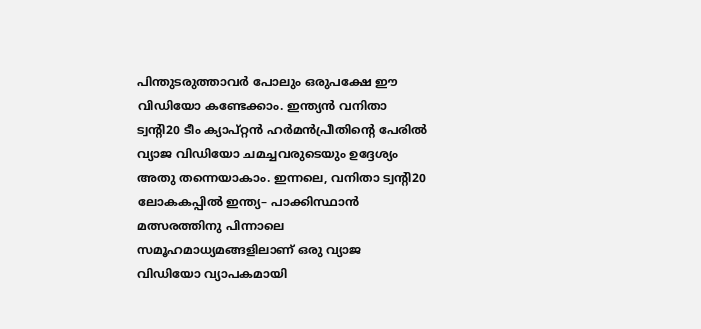പിന്തുടരുത്താവർ പോലും ഒരുപക്ഷേ ഈ വിഡിയോ കണ്ടേക്കാം. ഇന്ത്യൻ വനിതാ ട്വന്റി20 ടീം ക്യാപ്റ്റൻ ഹർമൻപ്രീതിന്റെ പേരിൽ വ്യാജ വിഡിയോ ചമച്ചവരുടെയും ഉദ്ദേശ്യം അതു തന്നെയാകാം. ഇന്നലെ, വനിതാ ട്വന്റി20 ലോകകപ്പിൽ ഇന്ത്യ– പാക്കിസ്ഥാൻ മത്സരത്തിനു പിന്നാലെ സമൂഹമാധ്യമങ്ങളിലാണ് ഒരു വ്യാജ വിഡിയോ വ്യാപകമായി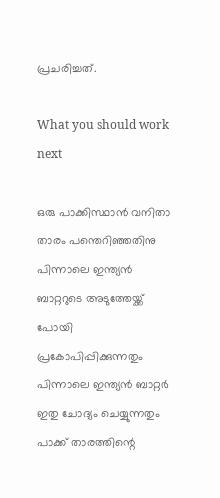പ്രചരിച്ചത്.

What you should work next

ഒരു പാക്കിസ്ഥാൻ വനിതാ താരം പന്തെറിഞ്ഞതിനു പിന്നാലെ ഇന്ത്യൻ ബാറ്ററുടെ അടുത്തേയ്ക്ക് പോയി പ്രകോപിപ്പിക്കുന്നതും പിന്നാലെ ഇന്ത്യൻ ബാറ്റർ ഇതു ചോദ്യം ചെയ്യുന്നതും പാക്ക് താരത്തിന്റെ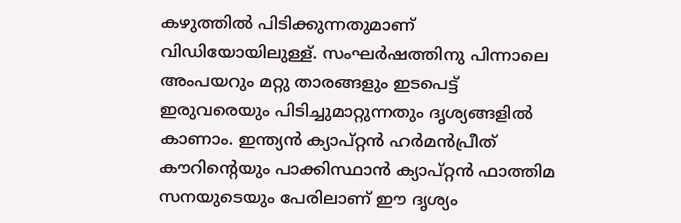കഴുത്തിൽ പിടിക്കുന്നതുമാണ് വിഡിയോയിലുള്ള്. സംഘർഷത്തിനു പിന്നാലെ അംപയറും മറ്റു താരങ്ങളും ഇടപെട്ട് ഇരുവരെയും പിടിച്ചുമാറ്റുന്നതും ദൃശ്യങ്ങളിൽ കാണാം. ഇന്ത്യൻ ക്യാപ്റ്റൻ ഹർമൻപ്രീത് കൗറിന്റെയും പാക്കിസ്ഥാൻ ക്യാപ്റ്റൻ ഫാത്തിമ സനയുടെയും പേരിലാണ് ഈ ദൃശ്യം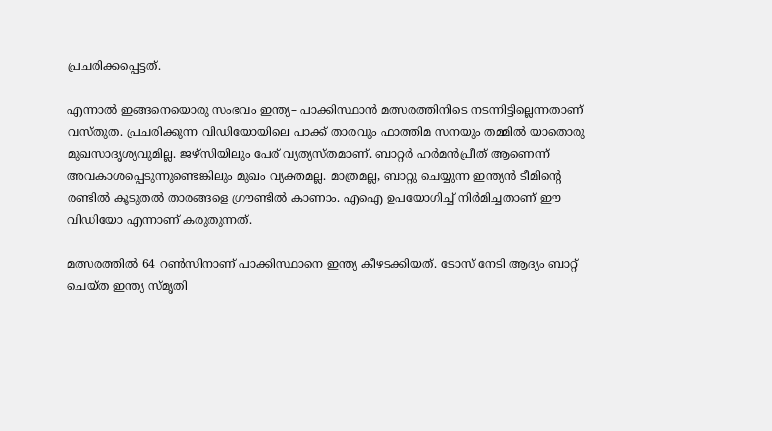പ്രചരിക്കപ്പെട്ടത്.

എന്നാൽ ഇങ്ങനെയൊരു സംഭവം ഇന്ത്യ– പാക്കിസ്ഥാൻ മത്സരത്തിനിടെ നടന്നിട്ടില്ലെന്നതാണ് വസ്തുത. പ്രചരിക്കുന്ന വിഡിയോയിലെ പാക്ക് താരവും ഫാത്തിമ സനയും തമ്മിൽ യാതൊരു മുഖസാദൃശ്യവുമില്ല. ജഴ്സിയിലും പേര് വ്യത്യസ്തമാണ്. ബാറ്റർ ഹർമൻപ്രീത് ആണെന്ന് അവകാശപ്പെടുന്നുണ്ടെങ്കിലും മുഖം വ്യക്തമല്ല. മാത്രമല്ല, ബാറ്റു ചെയ്യുന്ന ഇന്ത്യൻ ടീമിന്റെ രണ്ടിൽ കൂടുതൽ താരങ്ങളെ ഗ്രൗണ്ടിൽ കാണാം. എഐ ഉപയോഗിച്ച് നിർമിച്ചതാണ് ഈ വിഡിയോ എന്നാണ് കരുതുന്നത്.

മത്സരത്തിൽ 64 റൺസിനാണ് പാക്കിസ്ഥാനെ ഇന്ത്യ കീഴടക്കിയത്. ടോസ് നേടി ആദ്യം ബാറ്റ് ചെയ്ത ഇന്ത്യ സ്മൃതി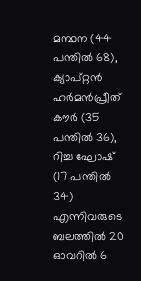മന്ഥന (44 പന്തിൽ 68), ക്യാപ്റ്റൻ ഹർമൻപ്രീത് കൗർ (35 പന്തിൽ 36), റിച്ച ഘോഷ് (17 പന്തിൽ 34) എന്നിവരുടെ ബലത്തിൽ 20 ഓവറിൽ 6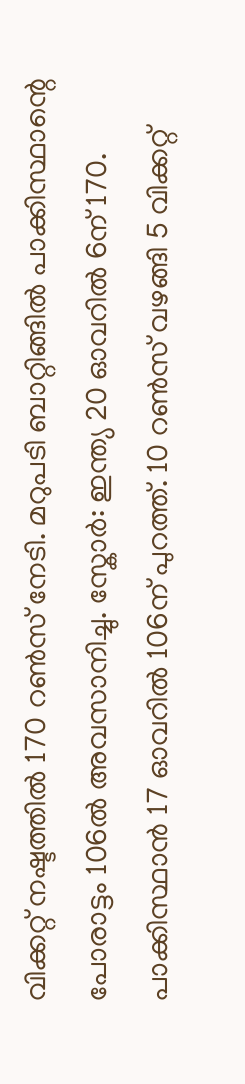വിക്കറ്റ് നഷ്ടത്തിൽ 170 റൺസ് നേടി. മറുപടി ബാറ്റിങ്ങിൽ പാക്കിസ്ഥാന്റെ പോരാട്ടം 106ൽ അവസാനിച്ചു. സ്കോർ: ഇന്ത്യ 20 ഓവറിൽ 6ന് 170. പാക്കിസ്ഥാൻ 17 ഓവറിൽ 106ന് പുറത്ത്. 10 റൺസ് വഴങ്ങി 5 വിക്കറ്റ്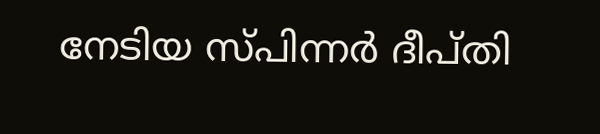നേടിയ സ്പിന്നർ ദീപ്തി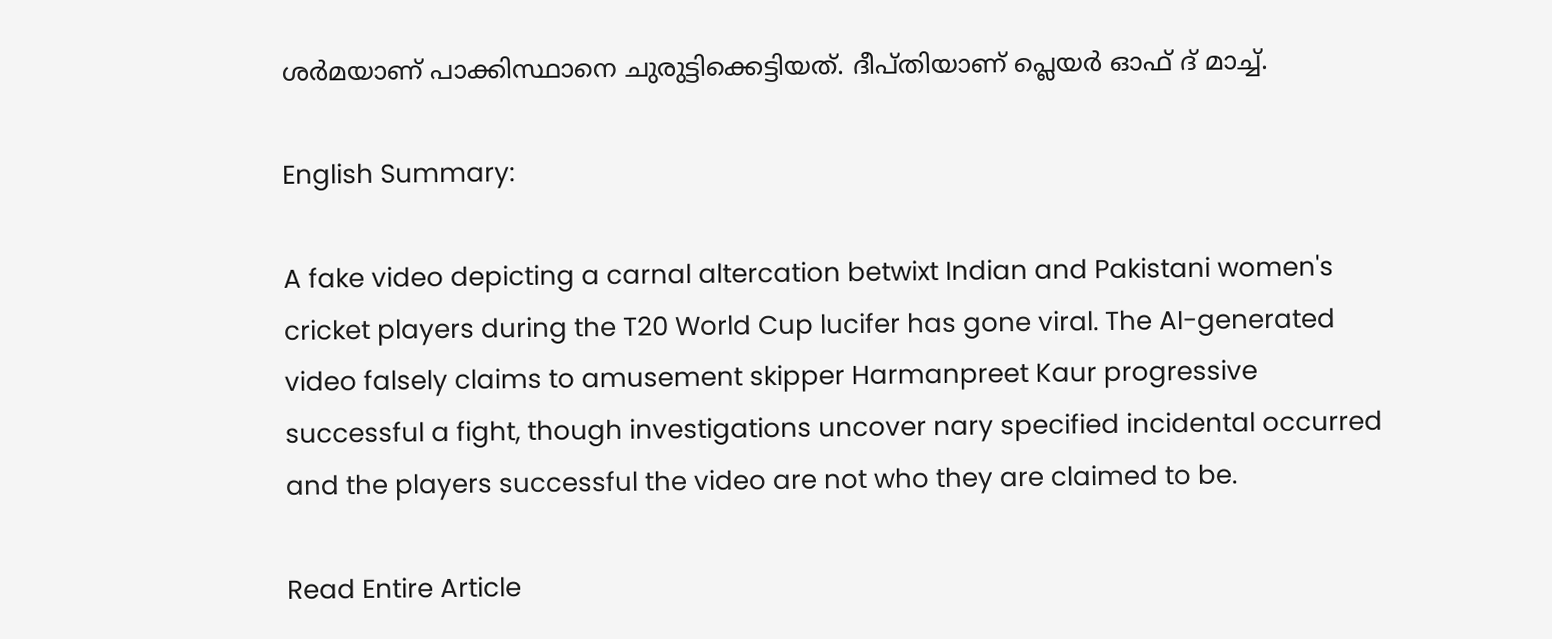ശർമയാണ് പാക്കിസ്ഥാനെ ചുരുട്ടിക്കെട്ടിയത്. ദീപ്തിയാണ് പ്ലെയർ ഓഫ് ദ് മാച്ച്.

English Summary:

A fake video depicting a carnal altercation betwixt Indian and Pakistani women's cricket players during the T20 World Cup lucifer has gone viral. The AI-generated video falsely claims to amusement skipper Harmanpreet Kaur progressive successful a fight, though investigations uncover nary specified incidental occurred and the players successful the video are not who they are claimed to be.

Read Entire Article